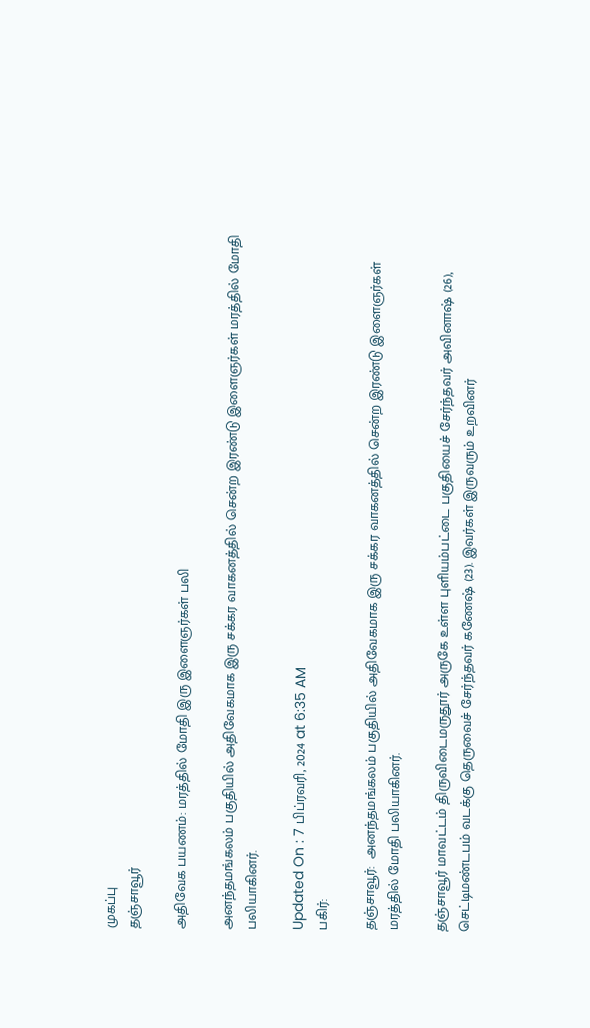முகப்பு
தஞ்சாவூர்

அதிவேக பயணம்: மரத்தில் மோதி இரு இளைஞர்கள் பலி

அனந்தமங்கலம் பகுதியில் அதிவேகமாக இரு சக்கர வாகனத்தில் சென்ற இரண்டு இளைஞர்கள் மரத்தில் மோதி பலியாகினர்.

Updated On : 7 பிப்ரவரி, 2024 at 6:35 AM
பகிர்:

தஞ்சாவூர்:  அனந்தமங்கலம் பகுதியில் அதிவேகமாக இரு சக்கர வாகனத்தில் சென்ற இரண்டு இளைஞர்கள் மரத்தில் மோதி பலியாகினர்.

தஞ்சாவூர் மாவட்டம் திருவிடைமருதூர் அருகே உள்ள புளியம்பட்டை பகுதியைச் சேர்ந்தவர் அவினாஷ் (26), செட்டிமண்டபம் வடக்கு தெருவைச் சேர்ந்தவர் கணேஷ் (23). இவர்கள் இருவரும் உறவினர்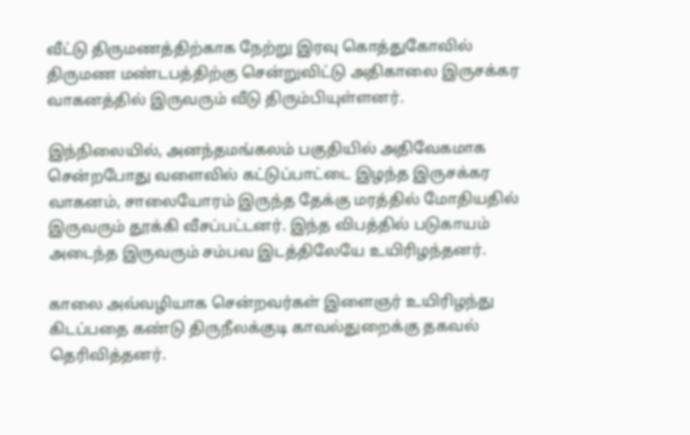வீட்டு திருமணத்திற்காக நேற்று இரவு கொத்துகோவில் திருமண மண்டபத்திற்கு சென்றுவிட்டு அதிகாலை இருசக்கர வாகனத்தில் இருவரும் வீடு திரும்பியுள்ளனர்.

இந்நிலையில், அனந்தமங்கலம் பகுதியில் அதிவேகமாக சென்றபோது வளைவில் கட்டுப்பாட்டை இழந்த இருசக்கர வாகனம், சாலையோரம் இருந்த தேக்கு மரத்தில் மோதியதில் இருவரும் தூக்கி வீசப்பட்டனர். இந்த விபத்தில் படுகாயம் அடைந்த இருவரும் சம்பவ இடத்திலேயே உயிரிழந்தனர்.

காலை அவ்வழியாக சென்றவர்கள் இளைஞர் உயிரிழந்து கிடப்பதை கண்டு திருநீலக்குடி காவல்துறைக்கு தகவல் தெரிவித்தனர்.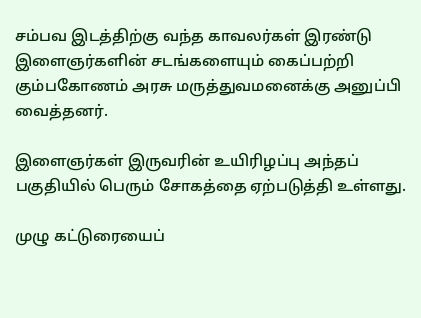சம்பவ இடத்திற்கு வந்த காவலர்கள் இரண்டு இளைஞர்களின் சடங்களையும் கைப்பற்றி கும்பகோணம் அரசு மருத்துவமனைக்கு அனுப்பி வைத்தனர்.

இளைஞர்கள் இருவரின் உயிரிழப்பு அந்தப் பகுதியில் பெரும் சோகத்தை ஏற்படுத்தி உள்ளது.

முழு கட்டுரையைப்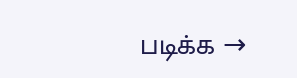படிக்க →